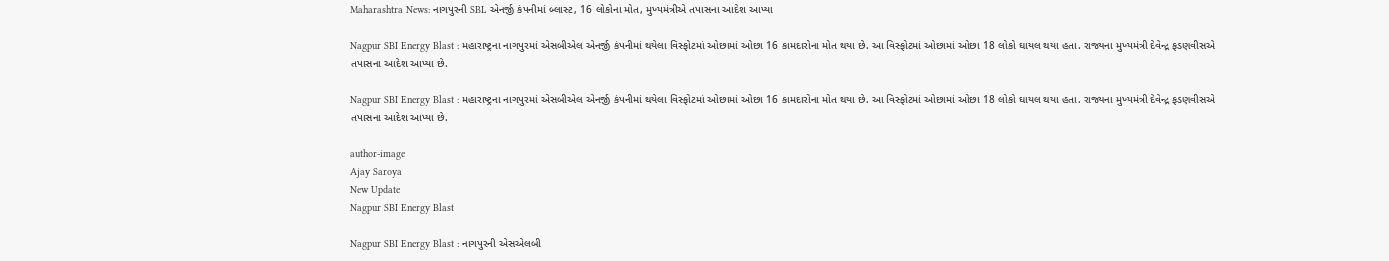Maharashtra News: નાગપુરની SBL એનર્જી કંપનીમાં બ્લાસ્ટ, 16 લોકોના મોત, મુખ્યમંત્રીએ તપાસના આદેશ આપ્યા

Nagpur SBI Energy Blast : મહારાષ્ટ્રના નાગપુરમાં એસબીએલ એનર્જી કંપનીમાં થયેલા વિસ્ફોટમાં ઓછામાં ઓછા 16 કામદારોના મોત થયા છે. આ વિસ્ફોટમાં ઓછામાં ઓછા 18 લોકો ઘાયલ થયા હતા. રાજ્યના મુખ્યમંત્રી દેવેન્દ્ર ફડણવીસએ તપાસના આદેશ આપ્યા છે.

Nagpur SBI Energy Blast : મહારાષ્ટ્રના નાગપુરમાં એસબીએલ એનર્જી કંપનીમાં થયેલા વિસ્ફોટમાં ઓછામાં ઓછા 16 કામદારોના મોત થયા છે. આ વિસ્ફોટમાં ઓછામાં ઓછા 18 લોકો ઘાયલ થયા હતા. રાજ્યના મુખ્યમંત્રી દેવેન્દ્ર ફડણવીસએ તપાસના આદેશ આપ્યા છે.

author-image
Ajay Saroya
New Update
Nagpur SBI Energy Blast

Nagpur SBI Energy Blast : નાગપુરની એસએલબી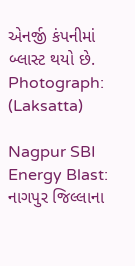એનર્જી કંપનીમાં બ્લાસ્ટ થયો છે. Photograph: (Laksatta)

Nagpur SBI Energy Blast: નાગપુર જિલ્લાના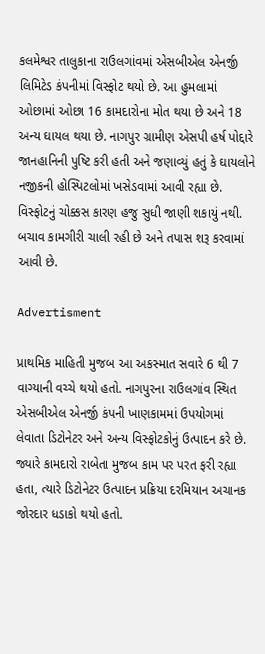કલમેશ્વર તાલુકાના રાઉલગાંવમાં એસબીએલ એનર્જી લિમિટેડ કંપનીમાં વિસ્ફોટ થયો છે. આ હુમલામાં ઓછામાં ઓછા 16 કામદારોના મોત થયા છે અને 18 અન્ય ઘાયલ થયા છે. નાગપુર ગ્રામીણ એસપી હર્ષ પોદ્દારે જાનહાનિની પુષ્ટિ કરી હતી અને જણાવ્યું હતું કે ઘાયલોને નજીકની હોસ્પિટલોમાં ખસેડવામાં આવી રહ્યા છે. વિસ્ફોટનું ચોક્કસ કારણ હજુ સુધી જાણી શકાયું નથી. બચાવ કામગીરી ચાલી રહી છે અને તપાસ શરૂ કરવામાં આવી છે.

Advertisment

પ્રાથમિક માહિતી મુજબ આ અકસ્માત સવારે 6 થી 7 વાગ્યાની વચ્ચે થયો હતો. નાગપુરના રાઉલગાંવ સ્થિત એસબીએલ એનર્જી કંપની ખાણકામમાં ઉપયોગમાં લેવાતા ડિટોનેટર અને અન્ય વિસ્ફોટકોનું ઉત્પાદન કરે છે. જ્યારે કામદારો રાબેતા મુજબ કામ પર પરત ફરી રહ્યા હતા, ત્યારે ડિટોનેટર ઉત્પાદન પ્રક્રિયા દરમિયાન અચાનક જોરદાર ધડાકો થયો હતો.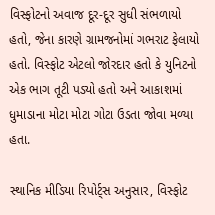વિસ્ફોટનો અવાજ દૂર-દૂર સુધી સંભળાયો હતો, જેના કારણે ગ્રામજનોમાં ગભરાટ ફેલાયો હતો. વિસ્ફોટ એટલો જોરદાર હતો કે યુનિટનો એક ભાગ તૂટી પડ્યો હતો અને આકાશમાં ધુમાડાના મોટા મોટા ગોટા ઉડતા જોવા મળ્યા હતા.

સ્થાનિક મીડિયા રિપોર્ટ્સ અનુસાર, વિસ્ફોટ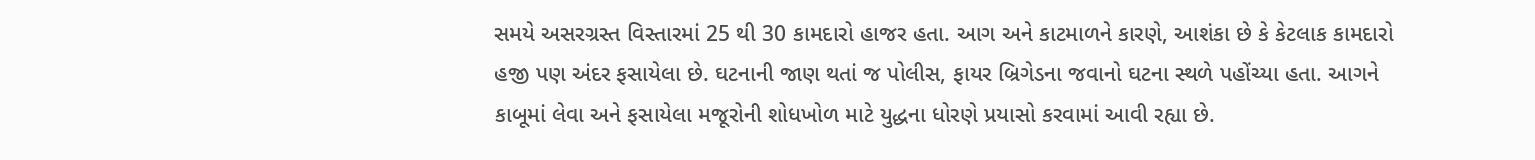સમયે અસરગ્રસ્ત વિસ્તારમાં 25 થી 30 કામદારો હાજર હતા. આગ અને કાટમાળને કારણે, આશંકા છે કે કેટલાક કામદારો હજી પણ અંદર ફસાયેલા છે. ઘટનાની જાણ થતાં જ પોલીસ, ફાયર બ્રિગેડના જવાનો ઘટના સ્થળે પહોંચ્યા હતા. આગને કાબૂમાં લેવા અને ફસાયેલા મજૂરોની શોધખોળ માટે યુદ્ધના ધોરણે પ્રયાસો કરવામાં આવી રહ્યા છે.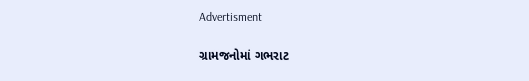Advertisment

ગ્રામજનોમાં ગભરાટ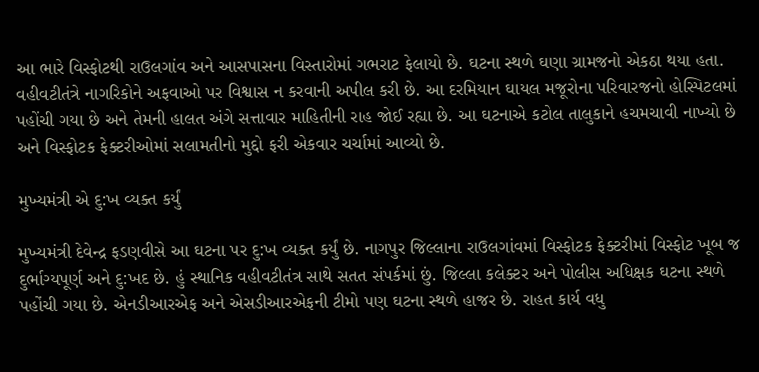આ ભારે વિસ્ફોટથી રાઉલગાંવ અને આસપાસના વિસ્તારોમાં ગભરાટ ફેલાયો છે. ઘટના સ્થળે ઘણા ગ્રામજનો એકઠા થયા હતા. વહીવટીતંત્રે નાગરિકોને અફવાઓ પર વિશ્વાસ ન કરવાની અપીલ કરી છે. આ દરમિયાન ઘાયલ મજૂરોના પરિવારજનો હોસ્પિટલમાં પહોંચી ગયા છે અને તેમની હાલત અંગે સત્તાવાર માહિતીની રાહ જોઈ રહ્યા છે. આ ઘટનાએ કટોલ તાલુકાને હચમચાવી નાખ્યો છે અને વિસ્ફોટક ફેક્ટરીઓમાં સલામતીનો મુદ્દો ફરી એકવાર ચર્ચામાં આવ્યો છે.

મુખ્યમંત્રી એ દુ:ખ વ્યક્ત કર્યું

મુખ્યમંત્રી દેવેન્દ્ર ફડણવીસે આ ઘટના પર દુ:ખ વ્યક્ત કર્યું છે. નાગપુર જિલ્લાના રાઉલગાંવમાં વિસ્ફોટક ફેક્ટરીમાં વિસ્ફોટ ખૂબ જ દુર્ભાગ્યપૂર્ણ અને દુ:ખદ છે. હું સ્થાનિક વહીવટીતંત્ર સાથે સતત સંપર્કમાં છું. જિલ્લા કલેક્ટર અને પોલીસ અધિક્ષક ઘટના સ્થળે પહોંચી ગયા છે. એનડીઆરએફ અને એસડીઆરએફની ટીમો પણ ઘટના સ્થળે હાજર છે. રાહત કાર્ય વધુ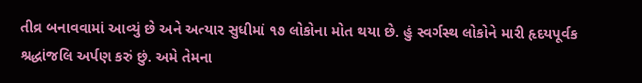તીવ્ર બનાવવામાં આવ્યું છે અને અત્યાર સુધીમાં ૧૭ લોકોના મોત થયા છે. હું સ્વર્ગસ્થ લોકોને મારી હૃદયપૂર્વક શ્રદ્ધાંજલિ અર્પણ કરું છું. અમે તેમના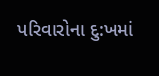પરિવારોના દુ:ખમાં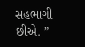સહભાગી છીએ. ”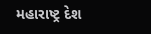મહારાષ્ટ્ર દેશ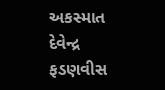અકસ્માત દેવેન્દ્ર ફડણવીસ